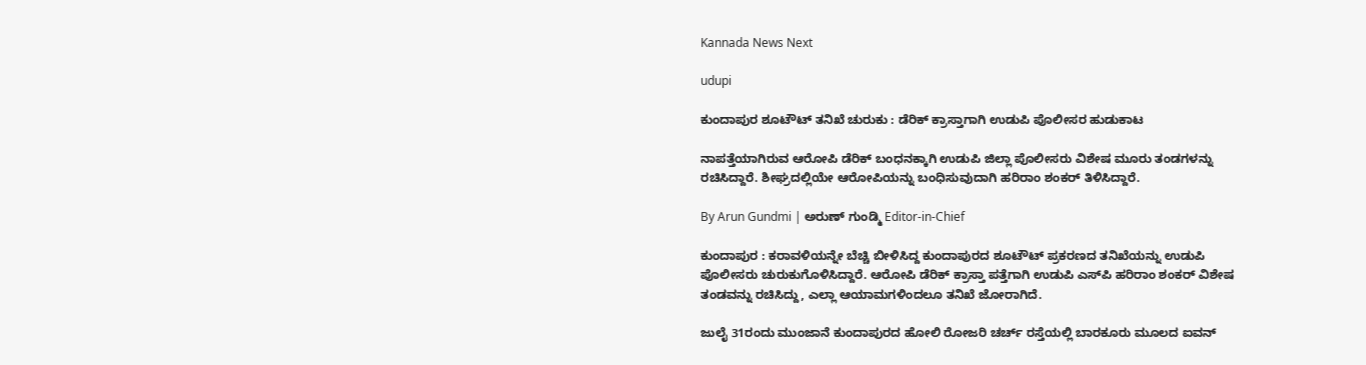Kannada News Next

udupi

ಕುಂದಾಪುರ ಶೂಟೌಟ್‌ ತನಿಖೆ ಚುರುಕು : ಡೆರಿಕ್‌ ಕ್ರಾಸ್ತಾಗಾಗಿ ಉಡುಪಿ ಪೊಲೀಸರ ಹುಡುಕಾಟ

ನಾಪತ್ತೆಯಾಗಿರುವ ಆರೋಪಿ ಡೆರಿಕ್‌ ಬಂಧನಕ್ಕಾಗಿ ಉಡುಪಿ ಜಿಲ್ಲಾ ಪೊಲೀಸರು ವಿಶೇಷ ಮೂರು ತಂಡಗಳನ್ನು ರಚಿಸಿದ್ದಾರೆ. ಶೀಘ್ರದಲ್ಲಿಯೇ ಆರೋಪಿಯನ್ನು ಬಂಧಿಸುವುದಾಗಿ ಹರಿರಾಂ ಶಂಕರ್‌ ತಿಳಿಸಿದ್ದಾರೆ.

By Arun Gundmi | ಅರುಣ್‌ ಗುಂಡ್ಮಿ Editor-in-Chief

ಕುಂದಾಪುರ : ಕರಾವಳಿಯನ್ನೇ ಬೆಚ್ಚಿ ಬೀಳಿಸಿದ್ದ ಕುಂದಾಪುರದ ಶೂಟೌಟ್‌ ಪ್ರಕರಣದ ತನಿಖೆಯನ್ನು ಉಡುಪಿ ಪೊಲೀಸರು ಚುರುಕುಗೊಳಿಸಿದ್ದಾರೆ. ಆರೋಪಿ ಡೆರಿಕ್‌ ಕ್ರಾಸ್ತಾ ಪತ್ತೆಗಾಗಿ ಉಡುಪಿ ಎಸ್‌ಪಿ ಹರಿರಾಂ ಶಂಕರ್‌ ವಿಶೇಷ ತಂಡವನ್ನು ರಚಿಸಿದ್ದು, ಎಲ್ಲಾ ಆಯಾಮಗಳಿಂದಲೂ ತನಿಖೆ ಜೋರಾಗಿದೆ.

ಜುಲೈ 31ರಂದು ಮುಂಜಾನೆ ಕುಂದಾಪುರದ ಹೋಲಿ ರೋಜರಿ ಚರ್ಚ್‌ ರಸ್ತೆಯಲ್ಲಿ ಬಾರಕೂರು ಮೂಲದ ಐವನ್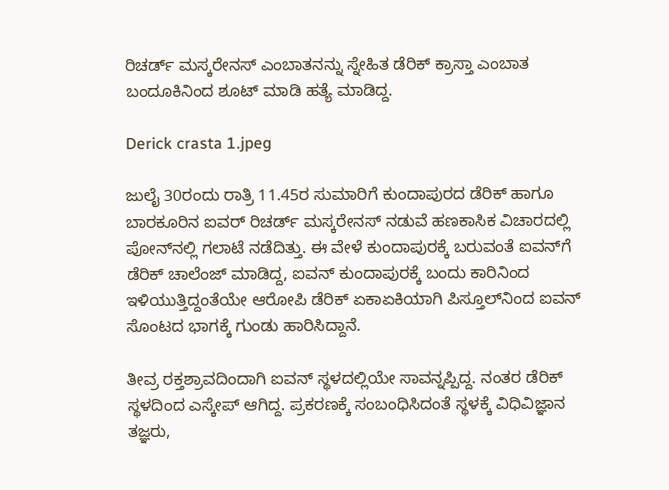ರಿಚರ್ಡ್‌ ಮಸ್ಕರೇನಸ್‌ ಎಂಬಾತನನ್ನು ಸ್ನೇಹಿತ ಡೆರಿಕ್‌ ಕ್ರಾಸ್ತಾ ಎಂಬಾತ ಬಂದೂಕಿನಿಂದ ಶೂಟ್‌ ಮಾಡಿ ಹತ್ಯೆ ಮಾಡಿದ್ದ.

Derick crasta 1.jpeg

ಜುಲೈ 30ರಂದು ರಾತ್ರಿ 11.45ರ ಸುಮಾರಿಗೆ ಕುಂದಾಪುರದ ಡೆರಿಕ್‌ ಹಾಗೂ ಬಾರಕೂರಿನ ಐವರ್‌ ರಿಚರ್ಡ್‌ ಮಸ್ಕರೇನಸ್‌ ನಡುವೆ ಹಣಕಾಸಿಕ ವಿಚಾರದಲ್ಲಿ ಪೋನ್‌ನಲ್ಲಿ ಗಲಾಟೆ ನಡೆದಿತ್ತು. ಈ ವೇಳೆ ಕುಂದಾಪುರಕ್ಕೆ ಬರುವಂತೆ ಐವನ್‌ಗೆ ಡೆರಿಕ್‌ ಚಾಲೆಂಜ್‌ ಮಾಡಿದ್ದ, ಐವನ್‌ ಕುಂದಾಪುರಕ್ಕೆ ಬಂದು ಕಾರಿನಿಂದ ಇಳಿಯುತ್ತಿದ್ದಂತೆಯೇ ಆರೋಪಿ ಡೆರಿಕ್‌ ಏಕಾಏಕಿಯಾಗಿ ಪಿಸ್ತೂಲ್‌ನಿಂದ ಐವನ್‌ ಸೊಂಟದ ಭಾಗಕ್ಕೆ ಗುಂಡು ಹಾರಿಸಿದ್ದಾನೆ.

ತೀವ್ರ ರಕ್ತಶ್ರಾವದಿಂದಾಗಿ ಐವನ್‌ ಸ್ಥಳದಲ್ಲಿಯೇ ಸಾವನ್ನಪ್ಪಿದ್ದ. ನಂತರ ಡೆರಿಕ್‌ ಸ್ಥಳದಿಂದ ಎಸ್ಕೇಪ್‌ ಆಗಿದ್ದ. ಪ್ರಕರಣಕ್ಕೆ ಸಂಬಂಧಿಸಿದಂತೆ ಸ್ಥಳಕ್ಕೆ ವಿಧಿವಿಜ್ಞಾನ ತಜ್ಞರು,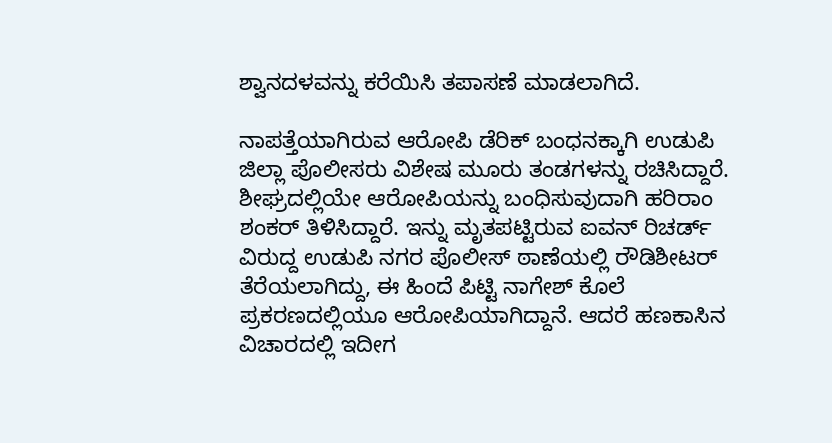ಶ್ವಾನದಳವನ್ನು ಕರೆಯಿಸಿ ತಪಾಸಣೆ ಮಾಡಲಾಗಿದೆ.

ನಾಪತ್ತೆಯಾಗಿರುವ ಆರೋಪಿ ಡೆರಿಕ್‌ ಬಂಧನಕ್ಕಾಗಿ ಉಡುಪಿ ಜಿಲ್ಲಾ ಪೊಲೀಸರು ವಿಶೇಷ ಮೂರು ತಂಡಗಳನ್ನು ರಚಿಸಿದ್ದಾರೆ. ಶೀಘ್ರದಲ್ಲಿಯೇ ಆರೋಪಿಯನ್ನು ಬಂಧಿಸುವುದಾಗಿ ಹರಿರಾಂ ಶಂಕರ್‌ ತಿಳಿಸಿದ್ದಾರೆ. ಇನ್ನು ಮೃತಪಟ್ಟಿರುವ ಐವನ್‌ ರಿಚರ್ಡ್‌ ವಿರುದ್ದ ಉಡುಪಿ ನಗರ ಪೊಲೀಸ್‌ ಠಾಣೆಯಲ್ಲಿ ರೌಡಿಶೀಟರ್‌ ತೆರೆಯಲಾಗಿದ್ದು, ಈ ಹಿಂದೆ ಪಿಟ್ಟಿ ನಾಗೇಶ್‌ ಕೊಲೆ ಪ್ರಕರಣದಲ್ಲಿಯೂ ಆರೋಪಿಯಾಗಿದ್ದಾನೆ. ಆದರೆ ಹಣಕಾಸಿನ ವಿಚಾರದಲ್ಲಿ ಇದೀಗ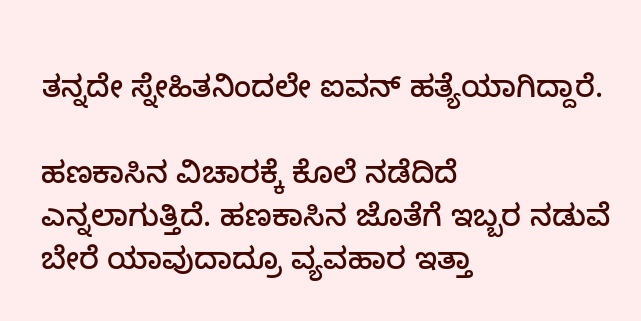ತನ್ನದೇ ಸ್ನೇಹಿತನಿಂದಲೇ ಐವನ್‌ ಹತ್ಯೆಯಾಗಿದ್ದಾರೆ.

ಹಣಕಾಸಿನ ವಿಚಾರಕ್ಕೆ ಕೊಲೆ ನಡೆದಿದೆ ಎನ್ನಲಾಗುತ್ತಿದೆ. ಹಣಕಾಸಿನ ಜೊತೆಗೆ ಇಬ್ಬರ ನಡುವೆ ಬೇರೆ ಯಾವುದಾದ್ರೂ ವ್ಯವಹಾರ ಇತ್ತಾ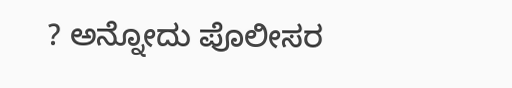? ಅನ್ನೋದು ಪೊಲೀಸರ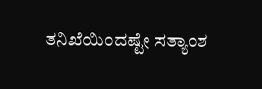ತನಿಖೆಯಿಂದಷ್ಟೇ ಸತ್ಯಾಂಶ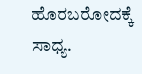ಹೊರಬರೋದಕ್ಕೆ ಸಾಧ್ಯ.